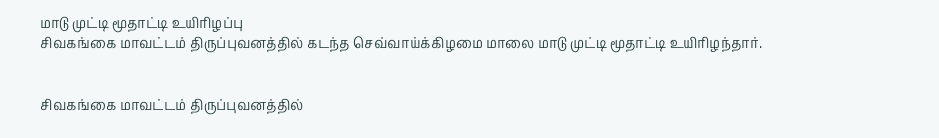மாடு முட்டி மூதாட்டி உயிரிழப்பு
சிவகங்கை மாவட்டம் திருப்புவனத்தில் கடந்த செவ்வாய்க்கிழமை மாலை மாடு முட்டி மூதாட்டி உயிரிழந்தார்.


சிவகங்கை மாவட்டம் திருப்புவனத்தில்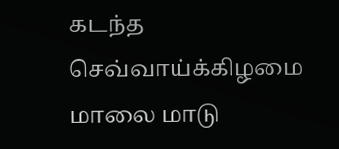கடந்த செவ்வாய்க்கிழமை மாலை மாடு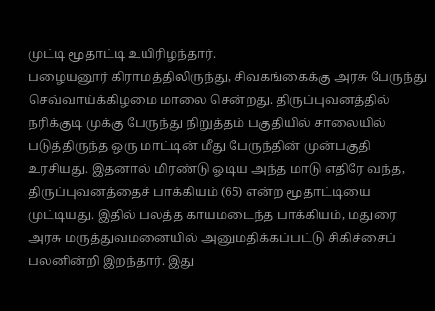முட்டி மூதாட்டி உயிரிழந்தார்.
பழையனூர் கிராமத்திலிருந்து, சிவகங்கைக்கு அரசு பேருந்து செவ்வாய்க்கிழமை மாலை சென்றது. திருப்புவனத்தில் நரிக்குடி முக்கு பேருந்து நிறுத்தம் பகுதியில் சாலையில் படுத்திருந்த ஒரு மாட்டின் மீது பேருந்தின் முன்பகுதி உரசியது. இதனால் மிரண்டு ஓடிய அந்த மாடு எதிரே வந்த, திருப்புவனத்தைச் பாக்கியம் (65) என்ற மூதாட்டியை முட்டியது. இதில் பலத்த காயமடைந்த பாக்கியம், மதுரை அரசு மருத்துவமனையில் அனுமதிக்கப்பட்டு சிகிச்சைப் பலனின்றி இறந்தார். இது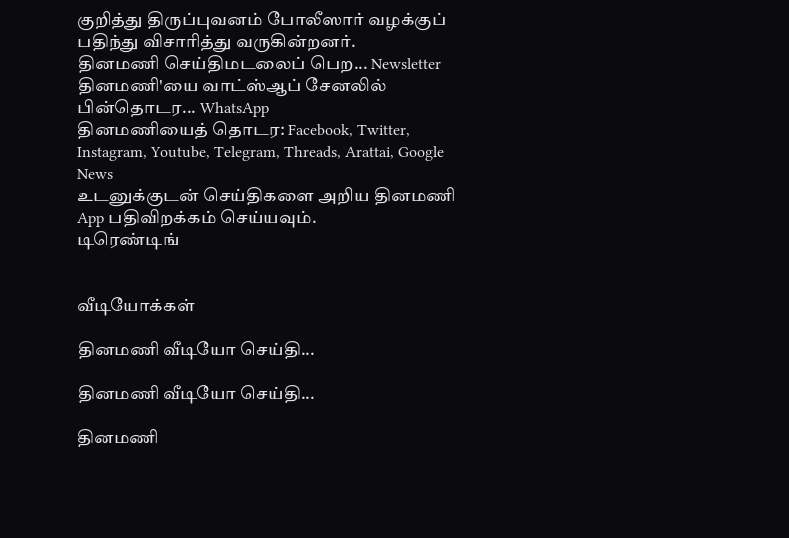குறித்து திருப்புவனம் போலீஸார் வழக்குப் பதிந்து விசாரித்து வருகின்றனர்.
தினமணி செய்திமடலைப் பெற... Newsletter
தினமணி'யை வாட்ஸ்ஆப் சேனலில் பின்தொடர... WhatsApp
தினமணியைத் தொடர: Facebook, Twitter, Instagram, Youtube, Telegram, Threads, Arattai, Google News
உடனுக்குடன் செய்திகளை அறிய தினமணி App பதிவிறக்கம் செய்யவும்.
டிரெண்டிங்


வீடியோக்கள்

தினமணி வீடியோ செய்தி...

தினமணி வீடியோ செய்தி...

தினமணி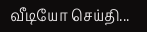வீடியோ செய்தி...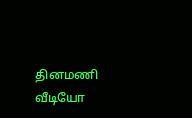தினமணி வீடியோ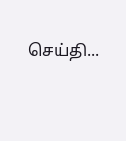செய்தி...